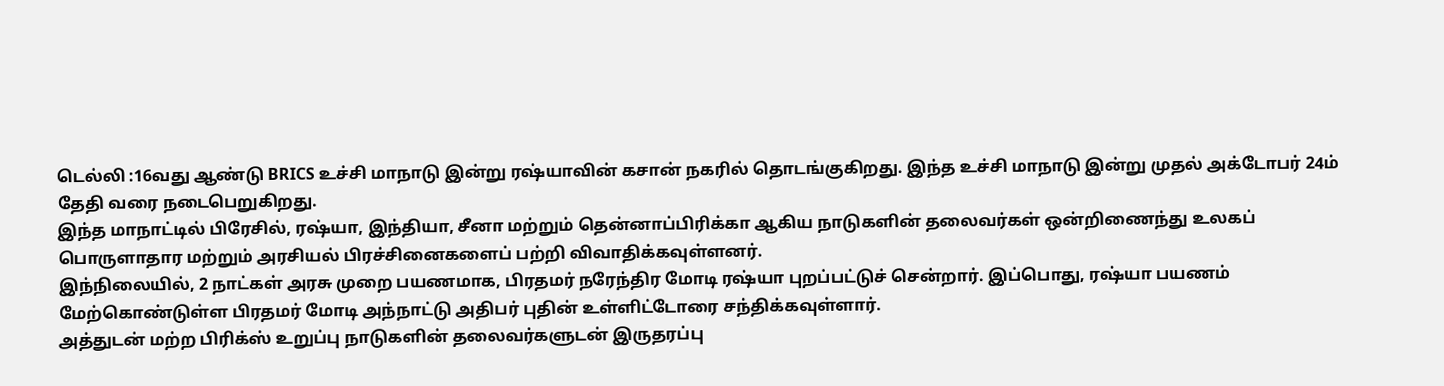டெல்லி :16வது ஆண்டு BRICS உச்சி மாநாடு இன்று ரஷ்யாவின் கசான் நகரில் தொடங்குகிறது. இந்த உச்சி மாநாடு இன்று முதல் அக்டோபர் 24ம் தேதி வரை நடைபெறுகிறது.
இந்த மாநாட்டில் பிரேசில், ரஷ்யா, இந்தியா, சீனா மற்றும் தென்னாப்பிரிக்கா ஆகிய நாடுகளின் தலைவர்கள் ஒன்றிணைந்து உலகப் பொருளாதார மற்றும் அரசியல் பிரச்சினைகளைப் பற்றி விவாதிக்கவுள்ளனர்.
இந்நிலையில், 2 நாட்கள் அரசு முறை பயணமாக, பிரதமர் நரேந்திர மோடி ரஷ்யா புறப்பட்டுச் சென்றார். இப்பொது, ரஷ்யா பயணம் மேற்கொண்டுள்ள பிரதமர் மோடி அந்நாட்டு அதிபர் புதின் உள்ளிட்டோரை சந்திக்கவுள்ளார்.
அத்துடன் மற்ற பிரிக்ஸ் உறுப்பு நாடுகளின் தலைவர்களுடன் இருதரப்பு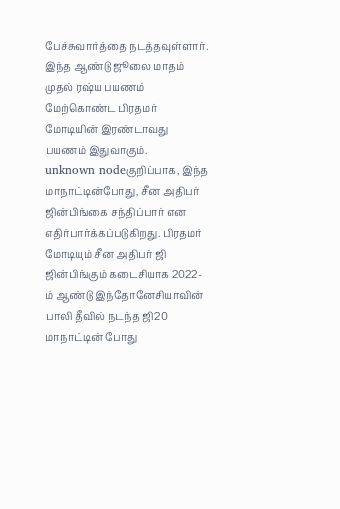பேச்சுவார்த்தை நடத்தவுள்ளார். இந்த ஆண்டு ஜூலை மாதம் முதல் ரஷ்ய பயணம் மேற்கொண்ட பிரதமர் மோடியின் இரண்டாவது பயணம் இதுவாகும்.
unknown nodeகுறிப்பாக, இந்த மாநாட்டின்போது, சீன அதிபர் ஜின்பிங்கை சந்திப்பார் என எதிர்பார்க்கப்படுகிறது. பிரதமர் மோடியும் சீன அதிபர் ஜி ஜின்பிங்கும் கடைசியாக 2022-ம் ஆண்டு இந்தோனேசியாவின் பாலி தீவில் நடந்த ஜி20 மாநாட்டின் போது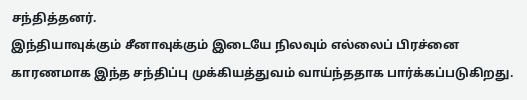சந்தித்தனர்.
இந்தியாவுக்கும் சீனாவுக்கும் இடையே நிலவும் எல்லைப் பிரச்னை காரணமாக இந்த சந்திப்பு முக்கியத்துவம் வாய்ந்ததாக பார்க்கப்படுகிறது.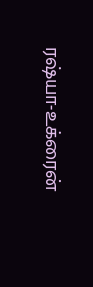ரஷ்யா-உக்ரைன்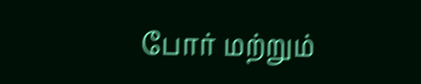போர் மற்றும்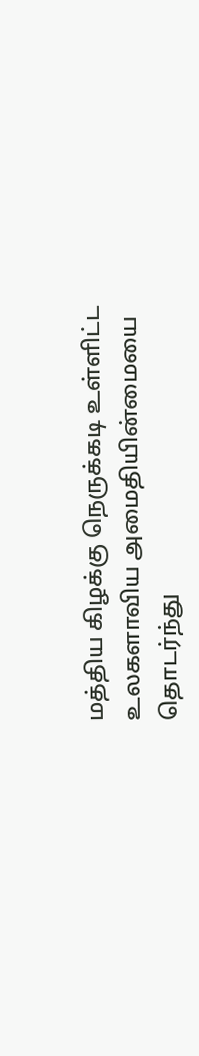மத்திய கிழக்கு நெருக்கடி உள்ளிட்ட உலகளாவிய அமைதியின்மையை தொடர்ந்து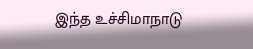இந்த உச்சிமாநாடு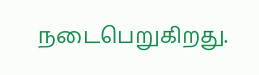நடைபெறுகிறது.